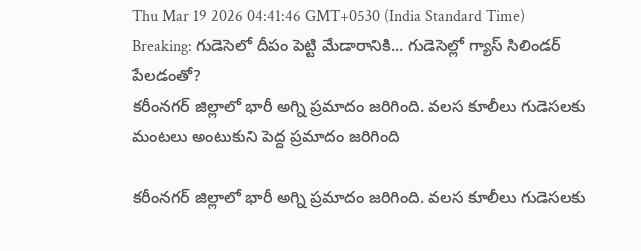Thu Mar 19 2026 04:41:46 GMT+0530 (India Standard Time)
Breaking: గుడెసెలో దీపం పెట్టి మేడారానికి... గుడెసెల్లో గ్యాస్ సిలిండర్ పేలడంతో?
కరీంనగర్ జిల్లాలో భారీ అగ్ని ప్రమాదం జరిగింది. వలస కూలీలు గుడెసలకు మంటలు అంటుకుని పెద్ద ప్రమాదం జరిగింది

కరీంనగర్ జిల్లాలో భారీ అగ్ని ప్రమాదం జరిగింది. వలస కూలీలు గుడెసలకు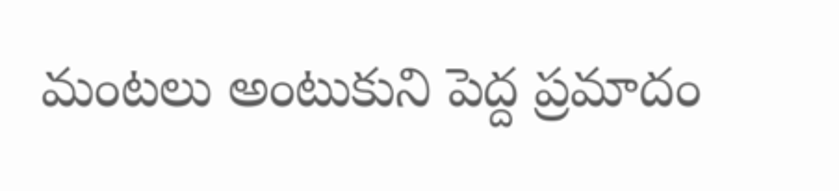మంటలు అంటుకుని పెద్ద ప్రమాదం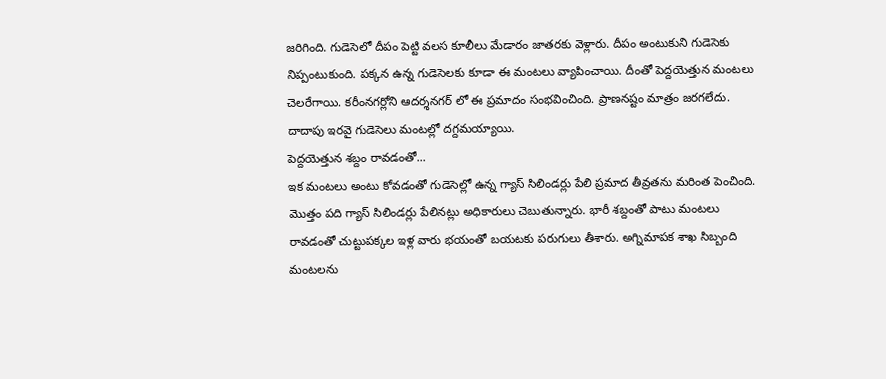జరిగింది. గుడెసెలో దీపం పెట్టి వలస కూలీలు మేడారం జాతరకు వెళ్లారు. దీపం అంటుకుని గుడెసెకు నిప్పంటుకుంది. పక్కన ఉన్న గుడెసెలకు కూడా ఈ మంటలు వ్యాపించాయి. దీంతో పెద్దయెత్తున మంటలు చెలరేగాయి. కరీంనగర్లోని ఆదర్శనగర్ లో ఈ ప్రమాదం సంభవించింది. ప్రాణనష్టం మాత్రం జరగలేదు. దాదాపు ఇరవై గుడెసెలు మంటల్లో దగ్దమయ్యాయి.
పెద్దయెత్తున శబ్దం రావడంతో...
ఇక మంటలు అంటు కోవడంతో గుడెసెల్లో ఉన్న గ్యాస్ సిలిండర్లు పేలి ప్రమాద తీవ్రతను మరింత పెంచింది. మొత్తం పది గ్యాస్ సిలిండర్లు పేలినట్లు అధికారులు చెబుతున్నారు. భారీ శబ్దంతో పాటు మంటలు రావడంతో చుట్టుపక్కల ఇళ్ల వారు భయంతో బయటకు పరుగులు తీశారు. అగ్నిమాపక శాఖ సిబ్బంది మంటలను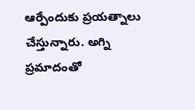ఆర్పేందుకు ప్రయత్నాలు చేస్తున్నారు. అగ్ని ప్రమాదంతో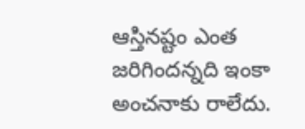ఆస్తినష్టం ఎంత జరిగిందన్నది ఇంకా అంచనాకు రాలేదు.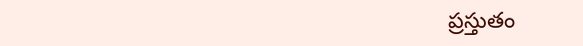ప్రస్తుతం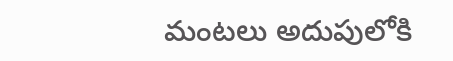మంటలు అదుపులోకి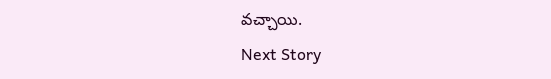వచ్చాయి.
Next Story